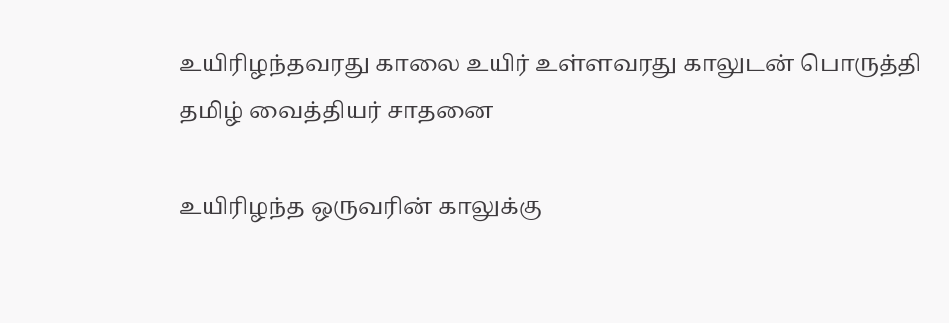உயிரிழந்தவரது காலை உயிர் உள்ளவரது காலுடன் பொருத்தி தமிழ் வைத்தியர் சாதனை

உயிரிழந்த ஒருவரின் காலுக்கு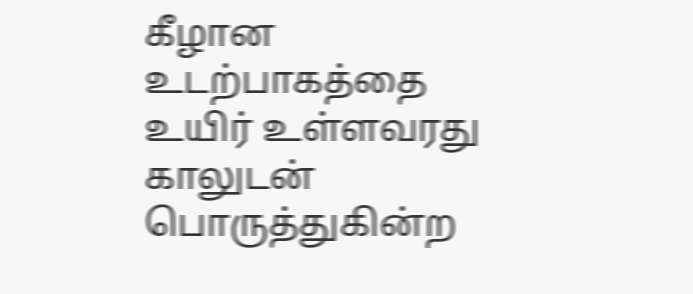கீழான உடற்பாகத்தை உயிர் உள்ளவரது காலுடன் பொருத்துகின்ற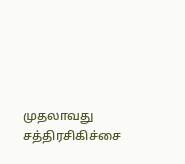முதலாவது சத்திரசிகிச்சை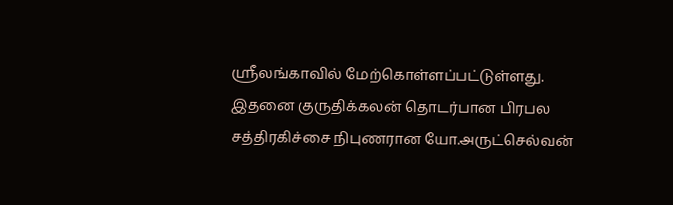ஸ்ரீலங்காவில் மேற்கொள்ளப்பட்டுள்ளது.
இதனை குருதிக்கலன் தொடர்பான பிரபல சத்திரகிச்சை நிபுணரான யோ.அருட்செல்வன்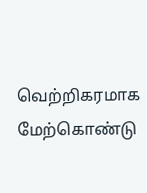வெற்றிகரமாக மேற்கொண்டு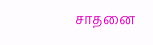சாதனை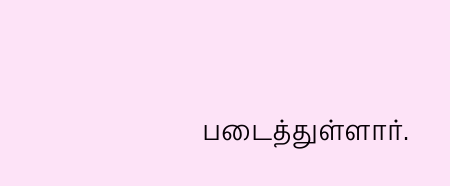படைத்துள்ளார்.